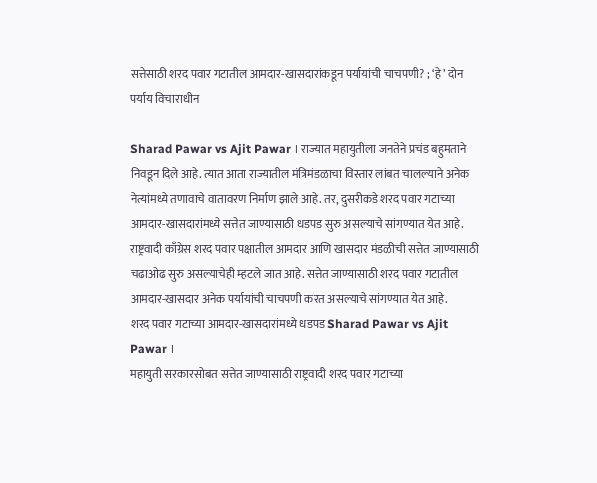सत्तेसाठी शरद पवार गटातील आमदार-खासदारांकडून पर्यायांची चाचपणी? ; ‘हे’ दोन पर्याय विचाराधीन

Sharad Pawar vs Ajit Pawar । राज्यात महायुतीला जनतेने प्रचंड बहुमताने निवडून दिले आहे. त्यात आता राज्यातील मंत्रिमंडळाचा विस्तार लांबत चालल्याने अनेक नेत्यांमध्ये तणावाचे वातावरण निर्माण झाले आहे. तर, दुसरीकडे शरद पवार गटाच्या आमदार-खासदारांमध्ये सत्तेत जाण्यासाठी धडपड सुरु असल्याचे सांगण्यात येत आहे. राष्ट्रवादी काँग्रेस शरद पवार पक्षातील आमदार आणि खासदार मंडळीची सत्तेत जाण्यासाठी चढाओढ सुरु असल्याचेही म्हटले जात आहे. सत्तेत जाण्यासाठी शरद पवार गटातील आमदार-खासदार अनेक पर्यायांची चाचपणी करत असल्याचे सांगण्यात येत आहे.
शरद पवार गटाच्या आमदार-खासदारांमध्ये धडपड Sharad Pawar vs Ajit Pawar ।
महायुती सरकारसोबत सत्तेत जाण्यासाठी राष्ट्रवादी शरद पवार गटाच्या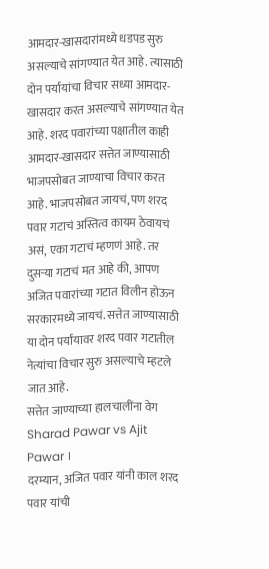आमदार-खासदारांमध्ये धडपड सुरु असल्याचे सांगण्यात येत आहे. त्यासाठी दोन पर्यायांचा विचार सध्या आमदार-खासदार करत असल्याचे सांगण्यात येत आहे. शरद पवारांच्या पक्षातील काही आमदार-खासदार सत्तेत जाण्यासाठी भाजपसोबत जाण्याचा विचार करत आहे. भाजपसोबत जायचं, पण शरद पवार गटाचं अस्तित्व कायम ठेवायचं असं, एका गटाचं म्हणणं आहे. तर दुसऱ्या गटाचं मत आहे की, आपण अजित पवारांच्या गटात विलीन होऊन सरकारमध्ये जायचं. सत्तेत जाण्यासाठी या दोन पर्यांयावर शरद पवार गटातील नेत्यांचा विचार सुरु असल्याचे म्हटले जात आहे.
सत्तेत जाण्याच्या हालचालींना वेग Sharad Pawar vs Ajit Pawar ।
दरम्यान, अजित पवार यांनी काल शरद पवार यांची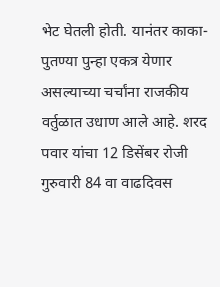भेट घेतली होती. यानंतर काका-पुतण्या पुन्हा एकत्र येणार असल्याच्या चर्चांना राजकीय वर्तुळात उधाण आले आहे. शरद पवार यांचा 12 डिसेंबर रोजी गुरुवारी 84 वा वाढदिवस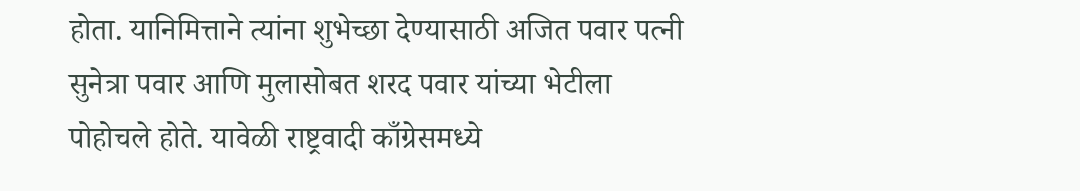होता. यानिमित्ताने त्यांना शुभेच्छा देण्यासाठी अजित पवार पत्नी सुनेत्रा पवार आणि मुलासोबत शरद पवार यांच्या भेटीला पोहोचले होते. यावेळी राष्ट्रवादी काँग्रेसमध्ये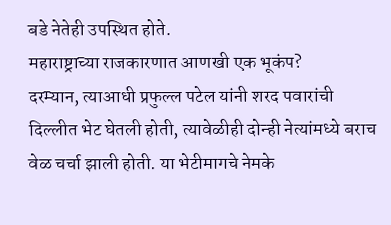बडे नेतेही उपस्थित होते.
महाराष्ट्राच्या राजकारणात आणखी एक भूकंप?
दरम्यान, त्याआधी प्रफुल्ल पटेल यांनी शरद पवारांची दिल्लीत भेट घेतली होती, त्यावेळीही दोन्ही नेत्यांमध्ये बराच वेळ चर्चा झाली होती. या भेटीमागचे नेमके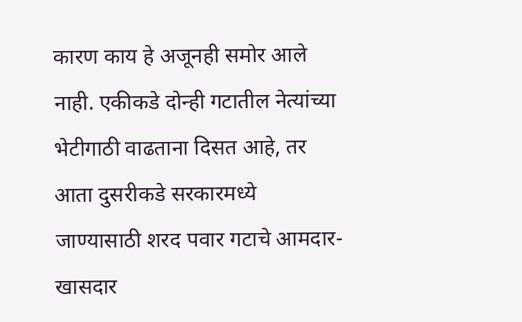कारण काय हे अजूनही समोर आले नाही. एकीकडे दोन्ही गटातील नेत्यांच्या भेटीगाठी वाढताना दिसत आहे, तर आता दुसरीकडे सरकारमध्ये जाण्यासाठी शरद पवार गटाचे आमदार-खासदार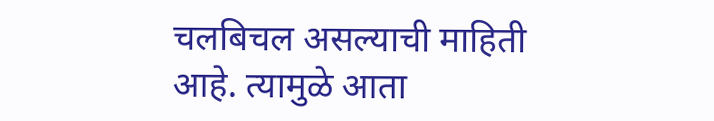चलबिचल असल्याची माहिती आहे. त्यामुळे आता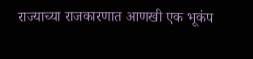राज्याच्या राजकारणात आणखी एक भूकंप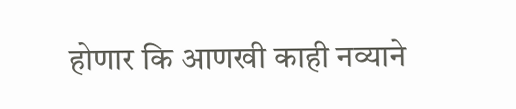होणार कि आणखी काही नव्याने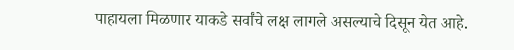पाहायला मिळणार याकडे सर्वांचे लक्ष लागले असल्याचे दिसून येत आहे.